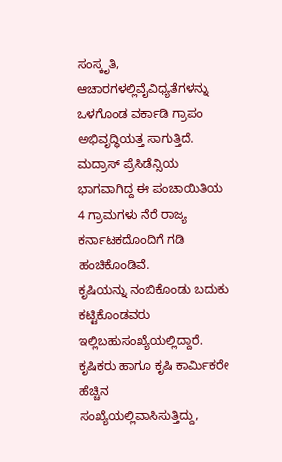ಸಂಸ್ಕೃತಿ, ಆಚಾರಗಳಲ್ಲಿವೈವಿಧ್ಯತೆಗಳನ್ನು ಒಳಗೊಂಡ ವರ್ಕಾಡಿ ಗ್ರಾಪಂ ಅಭಿವೃದ್ಧಿಯತ್ತ ಸಾಗುತ್ತಿದೆ. ಮದ್ರಾಸ್ ಪ್ರೆಸಿಡೆನ್ಸಿಯ ಭಾಗವಾಗಿದ್ದ ಈ ಪಂಚಾಯಿತಿಯ 4 ಗ್ರಾಮಗಳು ನೆರೆ ರಾಜ್ಯ ಕರ್ನಾಟಕದೊಂದಿಗೆ ಗಡಿ ಹಂಚಿಕೊಂಡಿವೆ.
ಕೃಷಿಯನ್ನು ನಂಬಿಕೊಂಡು ಬದುಕು ಕಟ್ಟಿಕೊಂಡವರು ಇಲ್ಲಿಬಹುಸಂಖ್ಯೆಯಲ್ಲಿದ್ದಾರೆ. ಕೃಷಿಕರು ಹಾಗೂ ಕೃಷಿ ಕಾರ್ಮಿಕರೇ ಹೆಚ್ಚಿನ ಸಂಖ್ಯೆಯಲ್ಲಿವಾಸಿಸುತ್ತಿದ್ದು,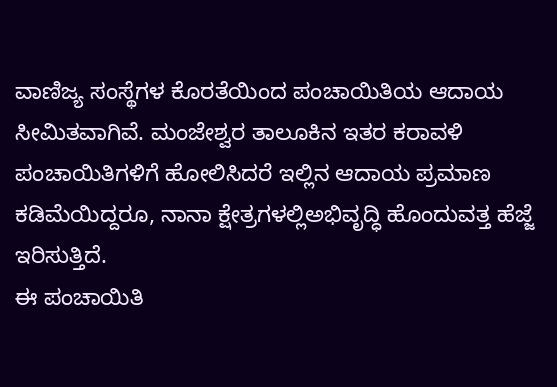ವಾಣಿಜ್ಯ ಸಂಸ್ಥೆಗಳ ಕೊರತೆಯಿಂದ ಪಂಚಾಯಿತಿಯ ಆದಾಯ ಸೀಮಿತವಾಗಿವೆ. ಮಂಜೇಶ್ವರ ತಾಲೂಕಿನ ಇತರ ಕರಾವಳಿ ಪಂಚಾಯಿತಿಗಳಿಗೆ ಹೋಲಿಸಿದರೆ ಇಲ್ಲಿನ ಆದಾಯ ಪ್ರಮಾಣ ಕಡಿಮೆಯಿದ್ದರೂ, ನಾನಾ ಕ್ಷೇತ್ರಗಳಲ್ಲಿಅಭಿವೃದ್ಧಿ ಹೊಂದುವತ್ತ ಹೆಜ್ಜೆ ಇರಿಸುತ್ತಿದೆ.
ಈ ಪಂಚಾಯಿತಿ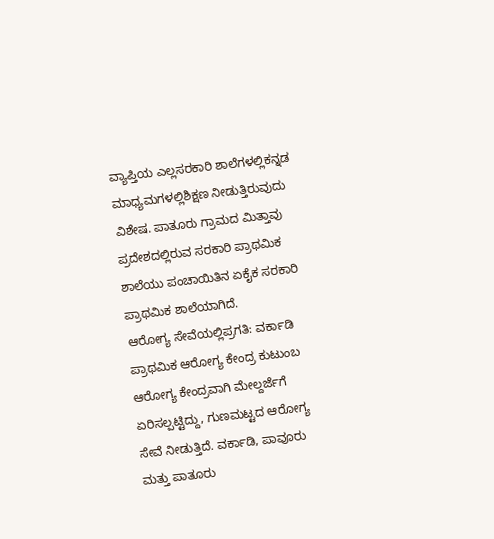ವ್ಯಾಪ್ತಿಯ ಎಲ್ಲಸರಕಾರಿ ಶಾಲೆಗಳಲ್ಲಿಕನ್ನಡ ಮಾಧ್ಯಮಗಳಲ್ಲಿಶಿಕ್ಷಣ ನೀಡುತ್ತಿರುವುದು ವಿಶೇಷ. ಪಾತೂರು ಗ್ರಾಮದ ಮಿತ್ತಾವು ಪ್ರದೇಶದಲ್ಲಿರುವ ಸರಕಾರಿ ಪ್ರಾಥಮಿಕ ಶಾಲೆಯು ಪಂಚಾಯಿತಿನ ಏಕೈಕ ಸರಕಾರಿ ಪ್ರಾಥಮಿಕ ಶಾಲೆಯಾಗಿದೆ.
ಆರೋಗ್ಯ ಸೇವೆಯಲ್ಲಿಪ್ರಗತಿ: ವರ್ಕಾಡಿ ಪ್ರಾಥಮಿಕ ಆರೋಗ್ಯ ಕೇಂದ್ರ ಕುಟುಂಬ ಆರೋಗ್ಯ ಕೇಂದ್ರವಾಗಿ ಮೇಲ್ದರ್ಜೆಗೆ ಏರಿಸಲ್ಪಟ್ಟಿದ್ದು, ಗುಣಮಟ್ಟದ ಆರೋಗ್ಯ ಸೇವೆ ನೀಡುತ್ತಿದೆ. ವರ್ಕಾಡಿ, ಪಾವೂರು ಮತ್ತು ಪಾತೂರು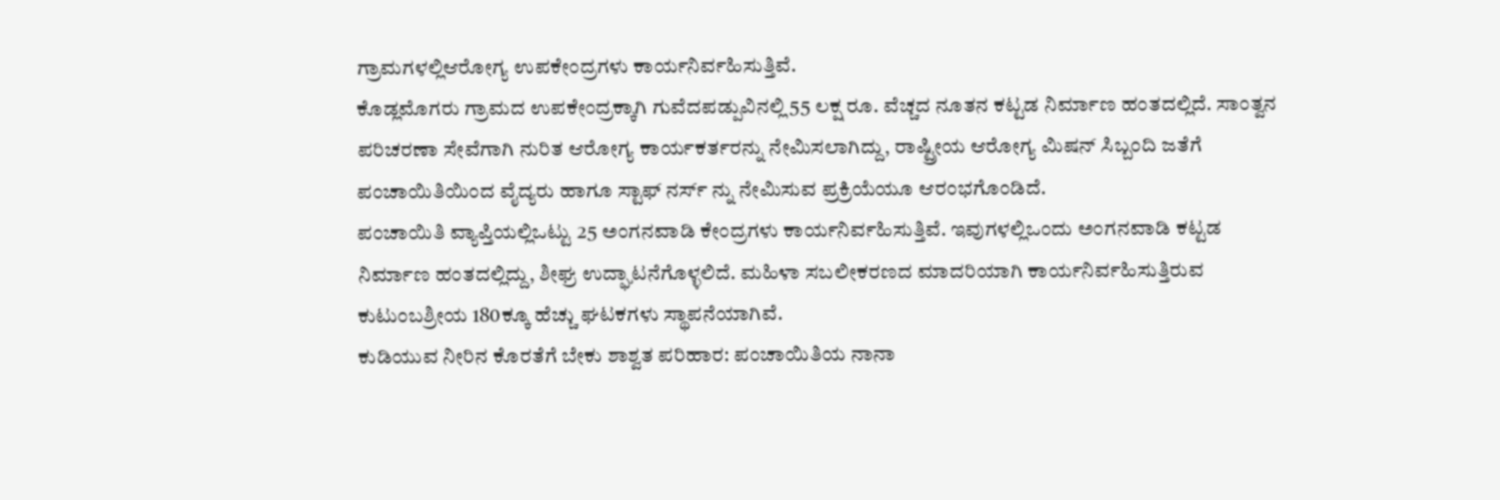ಗ್ರಾಮಗಳಲ್ಲಿಆರೋಗ್ಯ ಉಪಕೇಂದ್ರಗಳು ಕಾರ್ಯನಿರ್ವಹಿಸುತ್ತಿವೆ.
ಕೊಡ್ಲಮೊಗರು ಗ್ರಾಮದ ಉಪಕೇಂದ್ರಕ್ಕಾಗಿ ಗುವೆದಪಡ್ಪುವಿನಲ್ಲಿ55 ಲಕ್ಷ ರೂ. ವೆಚ್ಚದ ನೂತನ ಕಟ್ಟಡ ನಿರ್ಮಾಣ ಹಂತದಲ್ಲಿದೆ. ಸಾಂತ್ವನ ಪರಿಚರಣಾ ಸೇವೆಗಾಗಿ ನುರಿತ ಆರೋಗ್ಯ ಕಾರ್ಯಕರ್ತರನ್ನು ನೇಮಿಸಲಾಗಿದ್ದು, ರಾಷ್ಟ್ರೀಯ ಆರೋಗ್ಯ ಮಿಷನ್ ಸಿಬ್ಬಂದಿ ಜತೆಗೆ ಪಂಚಾಯಿತಿಯಿಂದ ವೈದ್ಯರು ಹಾಗೂ ಸ್ಟಾಫ್ ನರ್ಸ್ ನ್ನು ನೇಮಿಸುವ ಪ್ರಕ್ರಿಯೆಯೂ ಆರಂಭಗೊಂಡಿದೆ.
ಪಂಚಾಯಿತಿ ವ್ಯಾಪ್ತಿಯಲ್ಲಿಒಟ್ಟು 25 ಅಂಗನವಾಡಿ ಕೇಂದ್ರಗಳು ಕಾರ್ಯನಿರ್ವಹಿಸುತ್ತಿವೆ. ಇವುಗಳಲ್ಲಿಒಂದು ಅಂಗನವಾಡಿ ಕಟ್ಟಡ ನಿರ್ಮಾಣ ಹಂತದಲ್ಲಿದ್ದು, ಶೀಘ್ರ ಉದ್ಘಾಟನೆಗೊಳ್ಳಲಿದೆ. ಮಹಿಳಾ ಸಬಲೀಕರಣದ ಮಾದರಿಯಾಗಿ ಕಾರ್ಯನಿರ್ವಹಿಸುತ್ತಿರುವ ಕುಟುಂಬಶ್ರೀಯ 180ಕ್ಕೂ ಹೆಚ್ಚು ಘಟಕಗಳು ಸ್ಥಾಪನೆಯಾಗಿವೆ.
ಕುಡಿಯುವ ನೀರಿನ ಕೊರತೆಗೆ ಬೇಕು ಶಾಶ್ವತ ಪರಿಹಾರ: ಪಂಚಾಯಿತಿಯ ನಾನಾ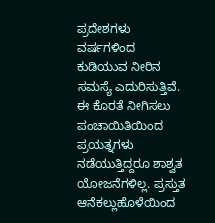ಪ್ರದೇಶಗಳು ವರ್ಷಗಳಿಂದ ಕುಡಿಯುವ ನೀರಿನ ಸಮಸ್ಯೆ ಎದುರಿಸುತ್ತಿವೆ. ಈ ಕೊರತೆ ನೀಗಿಸಲು ಪಂಚಾಯಿತಿಯಿಂದ ಪ್ರಯತ್ನಗಳು ನಡೆಯುತ್ತಿದ್ದರೂ ಶಾಶ್ವತ ಯೋಜನೆಗಳಿಲ್ಲ. ಪ್ರಸ್ತುತ ಆನೆಕಲ್ಲುಹೊಳೆಯಿಂದ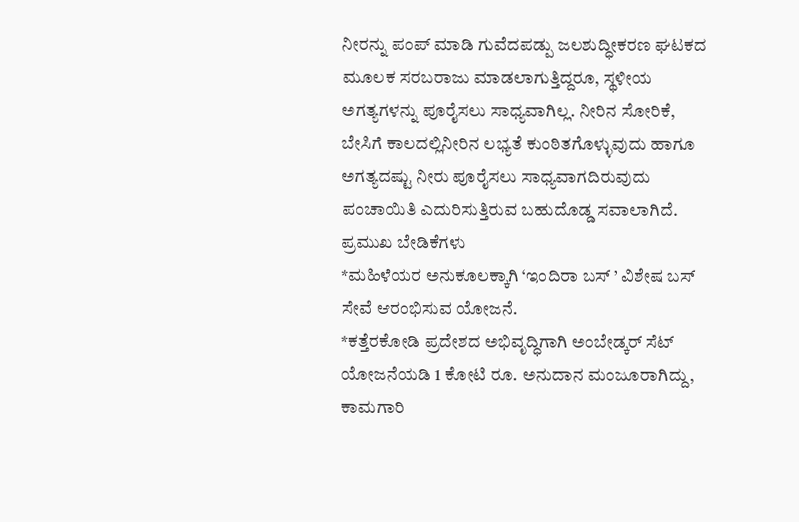ನೀರನ್ನು ಪಂಪ್ ಮಾಡಿ ಗುವೆದಪಡ್ಪು ಜಲಶುದ್ಧೀಕರಣ ಘಟಕದ ಮೂಲಕ ಸರಬರಾಜು ಮಾಡಲಾಗುತ್ತಿದ್ದರೂ, ಸ್ಥಳೀಯ ಅಗತ್ಯಗಳನ್ನು ಪೂರೈಸಲು ಸಾಧ್ಯವಾಗಿಲ್ಲ. ನೀರಿನ ಸೋರಿಕೆ, ಬೇಸಿಗೆ ಕಾಲದಲ್ಲಿನೀರಿನ ಲಭ್ಯತೆ ಕುಂಠಿತಗೊಳ್ಳುವುದು ಹಾಗೂ ಅಗತ್ಯದಷ್ಟು ನೀರು ಪೂರೈಸಲು ಸಾಧ್ಯವಾಗದಿರುವುದು ಪಂಚಾಯಿತಿ ಎದುರಿಸುತ್ತಿರುವ ಬಹುದೊಡ್ಡ ಸವಾಲಾಗಿದೆ.
ಪ್ರಮುಖ ಬೇಡಿಕೆಗಳು
*ಮಹಿಳೆಯರ ಅನುಕೂಲಕ್ಕಾಗಿ ‘ಇಂದಿರಾ ಬಸ್ ’ ವಿಶೇಷ ಬಸ್ ಸೇವೆ ಆರಂಭಿಸುವ ಯೋಜನೆ.
*ಕತ್ತೆರಕೋಡಿ ಪ್ರದೇಶದ ಅಭಿವೃದ್ಧಿಗಾಗಿ ಅಂಬೇಡ್ಕರ್ ಸೆಟ್ ಯೋಜನೆಯಡಿ 1 ಕೋಟಿ ರೂ. ಅನುದಾನ ಮಂಜೂರಾಗಿದ್ದು, ಕಾಮಗಾರಿ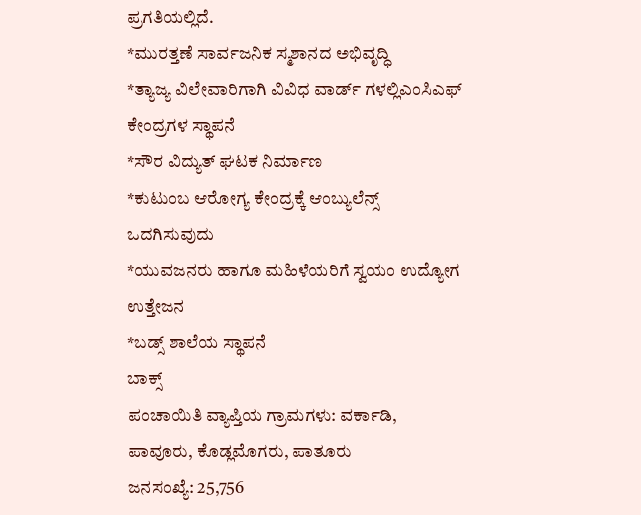ಪ್ರಗತಿಯಲ್ಲಿದೆ.
*ಮುರತ್ತಣೆ ಸಾರ್ವಜನಿಕ ಸ್ಮಶಾನದ ಅಭಿವೃದ್ಧಿ
*ತ್ಯಾಜ್ಯ ವಿಲೇವಾರಿಗಾಗಿ ವಿವಿಧ ವಾರ್ಡ್ ಗಳಲ್ಲಿಎಂಸಿಎಫ್ ಕೇಂದ್ರಗಳ ಸ್ಥಾಪನೆ
*ಸೌರ ವಿದ್ಯುತ್ ಘಟಕ ನಿರ್ಮಾಣ
*ಕುಟುಂಬ ಆರೋಗ್ಯ ಕೇಂದ್ರಕ್ಕೆ ಆಂಬ್ಯುಲೆನ್ಸ್ ಒದಗಿಸುವುದು
*ಯುವಜನರು ಹಾಗೂ ಮಹಿಳೆಯರಿಗೆ ಸ್ವಯಂ ಉದ್ಯೋಗ ಉತ್ತೇಜನ
*ಬಡ್ಸ್ ಶಾಲೆಯ ಸ್ಥಾಪನೆ
ಬಾಕ್ಸ್
ಪಂಚಾಯಿತಿ ವ್ಯಾಪ್ತಿಯ ಗ್ರಾಮಗಳು: ವರ್ಕಾಡಿ, ಪಾವೂರು, ಕೊಡ್ಲಮೊಗರು, ಪಾತೂರು
ಜನಸಂಖ್ಯೆ: 25,756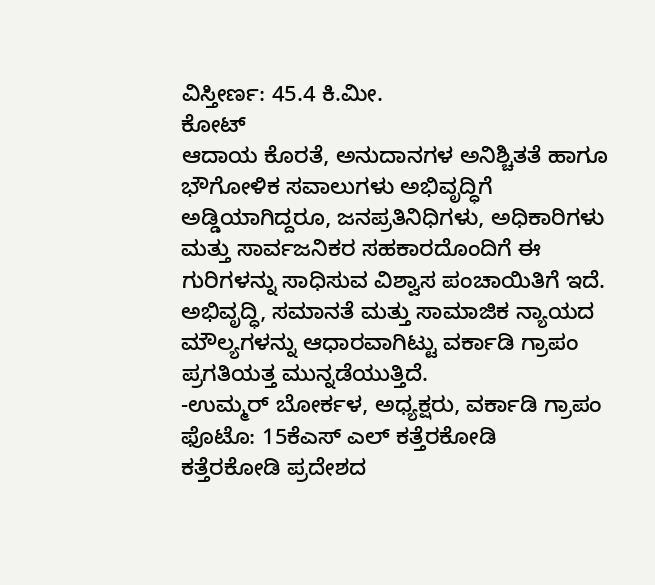ವಿಸ್ತೀರ್ಣ: 45.4 ಕಿ.ಮೀ.
ಕೋಟ್
ಆದಾಯ ಕೊರತೆ, ಅನುದಾನಗಳ ಅನಿಶ್ಚಿತತೆ ಹಾಗೂ ಭೌಗೋಳಿಕ ಸವಾಲುಗಳು ಅಭಿವೃದ್ಧಿಗೆ ಅಡ್ಡಿಯಾಗಿದ್ದರೂ, ಜನಪ್ರತಿನಿಧಿಗಳು, ಅಧಿಕಾರಿಗಳು ಮತ್ತು ಸಾರ್ವಜನಿಕರ ಸಹಕಾರದೊಂದಿಗೆ ಈ ಗುರಿಗಳನ್ನು ಸಾಧಿಸುವ ವಿಶ್ವಾಸ ಪಂಚಾಯಿತಿಗೆ ಇದೆ. ಅಭಿವೃದ್ಧಿ, ಸಮಾನತೆ ಮತ್ತು ಸಾಮಾಜಿಕ ನ್ಯಾಯದ ಮೌಲ್ಯಗಳನ್ನು ಆಧಾರವಾಗಿಟ್ಟು ವರ್ಕಾಡಿ ಗ್ರಾಪಂ ಪ್ರಗತಿಯತ್ತ ಮುನ್ನಡೆಯುತ್ತಿದೆ.
-ಉಮ್ಮರ್ ಬೋರ್ಕಳ, ಅಧ್ಯಕ್ಷರು, ವರ್ಕಾಡಿ ಗ್ರಾಪಂ
ಫೊಟೊ: 15ಕೆಎಸ್ ಎಲ್ ಕತ್ತೆರಕೋಡಿ
ಕತ್ತೆರಕೋಡಿ ಪ್ರದೇಶದ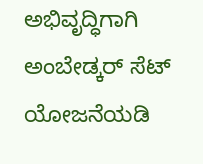ಅಭಿವೃದ್ಧಿಗಾಗಿ ಅಂಬೇಡ್ಕರ್ ಸೆಟ್ ಯೋಜನೆಯಡಿ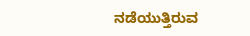ನಡೆಯುತ್ತಿರುವ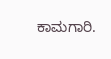ಕಾಮಗಾರಿ.